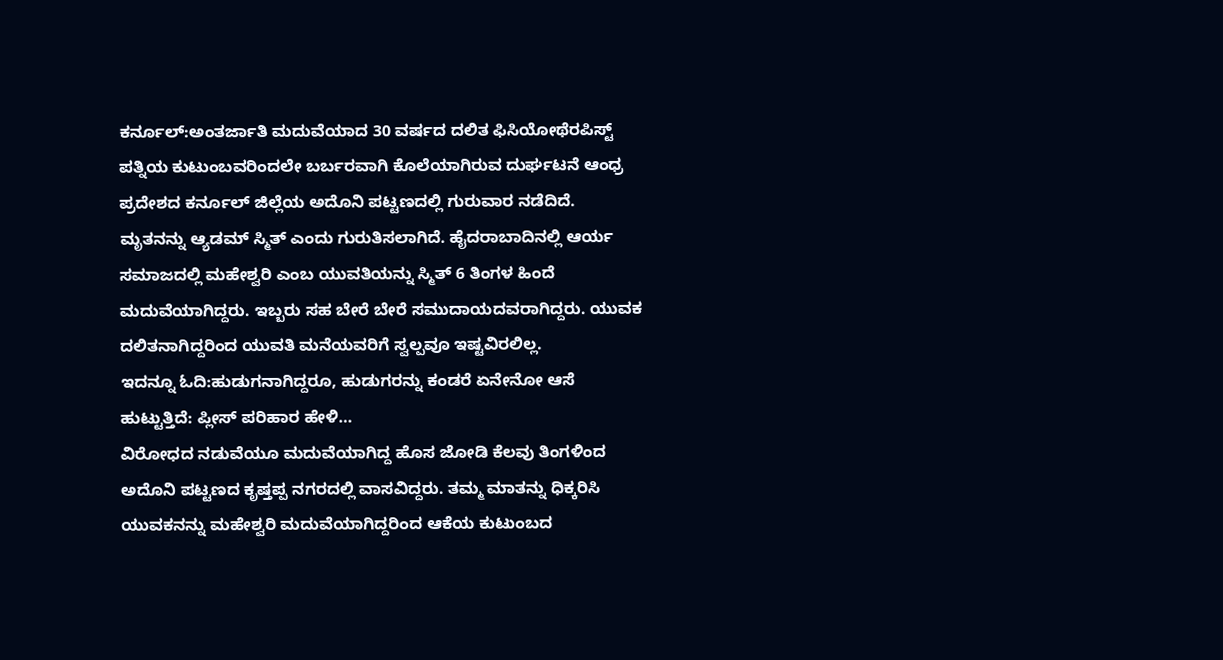ಕರ್ನೂಲ್:ಅಂತರ್ಜಾತಿ ಮದುವೆಯಾದ 30 ವರ್ಷದ ದಲಿತ ಫಿಸಿಯೋಥೆರಪಿಸ್ಟ್ ಪತ್ನಿಯ ಕುಟುಂಬವರಿಂದಲೇ ಬರ್ಬರವಾಗಿ ಕೊಲೆಯಾಗಿರುವ ದುರ್ಘಟನೆ ಆಂಧ್ರ ಪ್ರದೇಶದ ಕರ್ನೂಲ್ ಜಿಲ್ಲೆಯ ಅದೊನಿ ಪಟ್ಟಣದಲ್ಲಿ ಗುರುವಾರ ನಡೆದಿದೆ.
ಮೃತನನ್ನು ಆ್ಯಡಮ್ ಸ್ಮಿತ್ ಎಂದು ಗುರುತಿಸಲಾಗಿದೆ. ಹೈದರಾಬಾದಿನಲ್ಲಿ ಆರ್ಯ ಸಮಾಜದಲ್ಲಿ ಮಹೇಶ್ವರಿ ಎಂಬ ಯುವತಿಯನ್ನು ಸ್ಮಿತ್ 6 ತಿಂಗಳ ಹಿಂದೆ ಮದುವೆಯಾಗಿದ್ದರು. ಇಬ್ಬರು ಸಹ ಬೇರೆ ಬೇರೆ ಸಮುದಾಯದವರಾಗಿದ್ದರು. ಯುವಕ ದಲಿತನಾಗಿದ್ದರಿಂದ ಯುವತಿ ಮನೆಯವರಿಗೆ ಸ್ವಲ್ಪವೂ ಇಷ್ಟವಿರಲಿಲ್ಲ.
ಇದನ್ನೂ ಓದಿ:ಹುಡುಗನಾಗಿದ್ದರೂ, ಹುಡುಗರನ್ನು ಕಂಡರೆ ಏನೇನೋ ಆಸೆ ಹುಟ್ಟುತ್ತಿದೆ: ಪ್ಲೀಸ್ ಪರಿಹಾರ ಹೇಳಿ…
ವಿರೋಧದ ನಡುವೆಯೂ ಮದುವೆಯಾಗಿದ್ದ ಹೊಸ ಜೋಡಿ ಕೆಲವು ತಿಂಗಳಿಂದ ಅದೊನಿ ಪಟ್ಟಣದ ಕೃಷ್ತಪ್ಪ ನಗರದಲ್ಲಿ ವಾಸವಿದ್ದರು. ತಮ್ಮ ಮಾತನ್ನು ಧಿಕ್ಕರಿಸಿ ಯುವಕನನ್ನು ಮಹೇಶ್ವರಿ ಮದುವೆಯಾಗಿದ್ದರಿಂದ ಆಕೆಯ ಕುಟುಂಬದ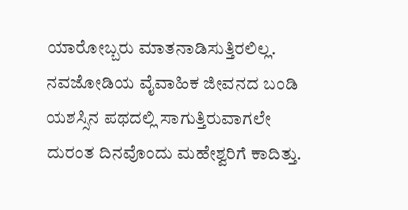ಯಾರೋಬ್ಬರು ಮಾತನಾಡಿಸುತ್ತಿರಲಿಲ್ಲ.
ನವಜೋಡಿಯ ವೈವಾಹಿಕ ಜೀವನದ ಬಂಡಿ ಯಶಸ್ಸಿನ ಪಥದಲ್ಲಿ ಸಾಗುತ್ತಿರುವಾಗಲೇ ದುರಂತ ದಿನವೊಂದು ಮಹೇಶ್ವರಿಗೆ ಕಾದಿತ್ತು.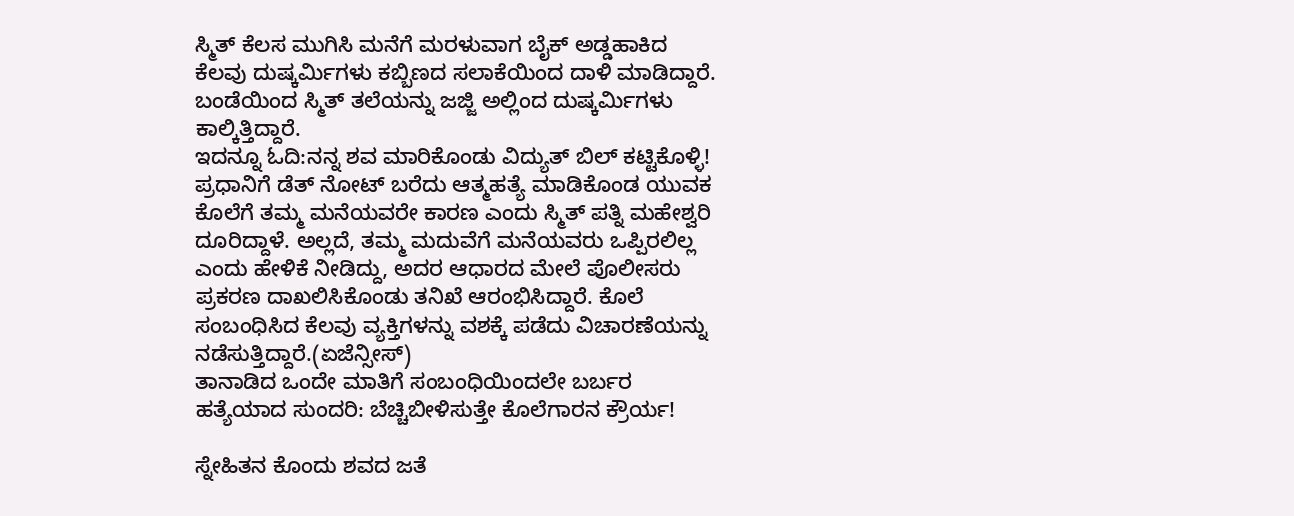ಸ್ಮಿತ್ ಕೆಲಸ ಮುಗಿಸಿ ಮನೆಗೆ ಮರಳುವಾಗ ಬೈಕ್ ಅಡ್ಡಹಾಕಿದ ಕೆಲವು ದುಷ್ಕರ್ಮಿಗಳು ಕಬ್ಬಿಣದ ಸಲಾಕೆಯಿಂದ ದಾಳಿ ಮಾಡಿದ್ದಾರೆ. ಬಂಡೆಯಿಂದ ಸ್ಮಿತ್ ತಲೆಯನ್ನು ಜಜ್ಜಿ ಅಲ್ಲಿಂದ ದುಷ್ಕರ್ಮಿಗಳು ಕಾಲ್ಕಿತ್ತಿದ್ದಾರೆ.
ಇದನ್ನೂ ಓದಿ:ನನ್ನ ಶವ ಮಾರಿಕೊಂಡು ವಿದ್ಯುತ್ ಬಿಲ್ ಕಟ್ಟಿಕೊಳ್ಳಿ! ಪ್ರಧಾನಿಗೆ ಡೆತ್ ನೋಟ್ ಬರೆದು ಆತ್ಮಹತ್ಯೆ ಮಾಡಿಕೊಂಡ ಯುವಕ
ಕೊಲೆಗೆ ತಮ್ಮ ಮನೆಯವರೇ ಕಾರಣ ಎಂದು ಸ್ಮಿತ್ ಪತ್ನಿ ಮಹೇಶ್ವರಿ ದೂರಿದ್ದಾಳೆ. ಅಲ್ಲದೆ, ತಮ್ಮ ಮದುವೆಗೆ ಮನೆಯವರು ಒಪ್ಪಿರಲಿಲ್ಲ ಎಂದು ಹೇಳಿಕೆ ನೀಡಿದ್ದು, ಅದರ ಆಧಾರದ ಮೇಲೆ ಪೊಲೀಸರು ಪ್ರಕರಣ ದಾಖಲಿಸಿಕೊಂಡು ತನಿಖೆ ಆರಂಭಿಸಿದ್ದಾರೆ. ಕೊಲೆ ಸಂಬಂಧಿಸಿದ ಕೆಲವು ವ್ಯಕ್ತಿಗಳನ್ನು ವಶಕ್ಕೆ ಪಡೆದು ವಿಚಾರಣೆಯನ್ನು ನಡೆಸುತ್ತಿದ್ದಾರೆ.(ಏಜೆನ್ಸೀಸ್)
ತಾನಾಡಿದ ಒಂದೇ ಮಾತಿಗೆ ಸಂಬಂಧಿಯಿಂದಲೇ ಬರ್ಬರ ಹತ್ಯೆಯಾದ ಸುಂದರಿ: ಬೆಚ್ಚಿಬೀಳಿಸುತ್ತೇ ಕೊಲೆಗಾರನ ಕ್ರೌರ್ಯ!

ಸ್ನೇಹಿತನ ಕೊಂದು ಶವದ ಜತೆ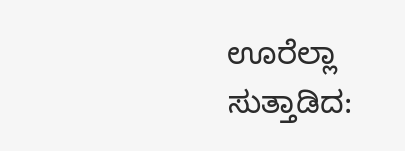ಊರೆಲ್ಲಾ ಸುತ್ತಾಡಿದ: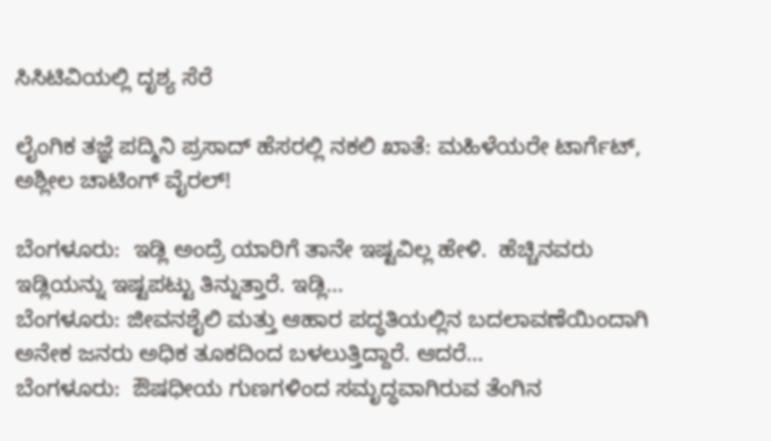ಸಿಸಿಟಿವಿಯಲ್ಲಿ ದೃಶ್ಯ ಸೆರೆ

ಲೈಂಗಿಕ ತಜ್ಞೆ ಪದ್ಮಿನಿ ಪ್ರಸಾದ್ ಹೆಸರಲ್ಲಿ ನಕಲಿ ಖಾತೆ: ಮಹಿಳೆಯರೇ ಟಾರ್ಗೆಟ್, ಅಶ್ಲೀಲ ಚಾಟಿಂಗ್ ವೈರಲ್!

ಬೆಂಗಳೂರು:  ಇಡ್ಲಿ ಅಂದ್ರೆ ಯಾರಿಗೆ ತಾನೇ ಇಷ್ಟವಿಲ್ಲ ಹೇಳಿ.  ಹೆಚ್ಚಿನವರು ಇಡ್ಲಿಯನ್ನು ಇಷ್ಟಪಟ್ಟು ತಿನ್ನುತ್ತಾರೆ. ಇಡ್ಲಿ…
ಬೆಂಗಳೂರು: ಜೀವನಶೈಲಿ ಮತ್ತು ಆಹಾರ ಪದ್ಧತಿಯಲ್ಲಿನ ಬದಲಾವಣೆಯಿಂದಾಗಿ ಅನೇಕ ಜನರು ಅಧಿಕ ತೂಕದಿಂದ ಬಳಲುತ್ತಿದ್ದಾರೆ. ಆದರೆ…
ಬೆಂಗಳೂರು:  ಔಷಧೀಯ ಗುಣಗಳಿಂದ ಸಮೃದ್ಧವಾಗಿರುವ ತೆಂಗಿನ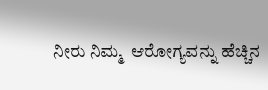ನೀರು ನಿಮ್ಮ  ಆರೋಗ್ಯವನ್ನು ಹೆಚ್ಚಿನ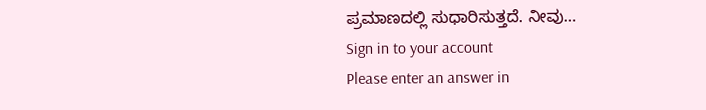ಪ್ರಮಾಣದಲ್ಲಿ ಸುಧಾರಿಸುತ್ತದೆ. ನೀವು…
Sign in to your account
Please enter an answer in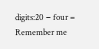digits:20 − four =
Remember me